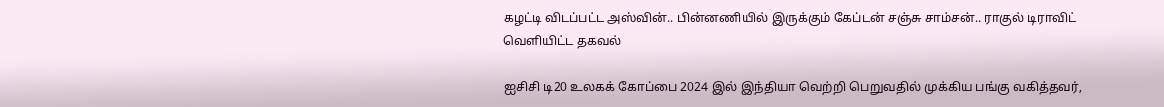கழட்டி விடப்பட்ட அஸ்வின்.. பின்னணியில் இருக்கும் கேப்டன் சஞ்சு சாம்சன்.. ராகுல் டிராவிட் வெளியிட்ட தகவல்

ஐசிசி டி20 உலகக் கோப்பை 2024 இல் இந்தியா வெற்றி பெறுவதில் முக்கிய பங்கு வகித்தவர்,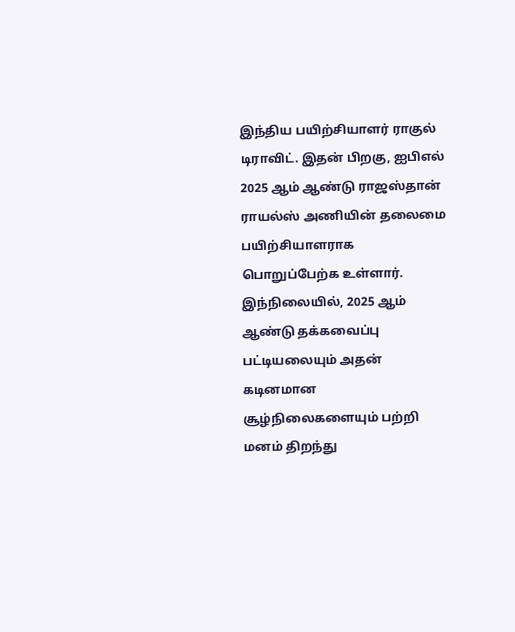இந்திய பயிற்சியாளர் ராகுல் டிராவிட். இதன் பிறகு, ஐபிஎல் 2025 ஆம் ஆண்டு ராஜஸ்தான் ராயல்ஸ் அணியின் தலைமை பயிற்சியாளராக பொறுப்பேற்க உள்ளார். இந்நிலையில், 2025 ஆம் ஆண்டு தக்கவைப்பு பட்டியலையும் அதன் கடினமான சூழ்நிலைகளையும் பற்றி மனம் திறந்து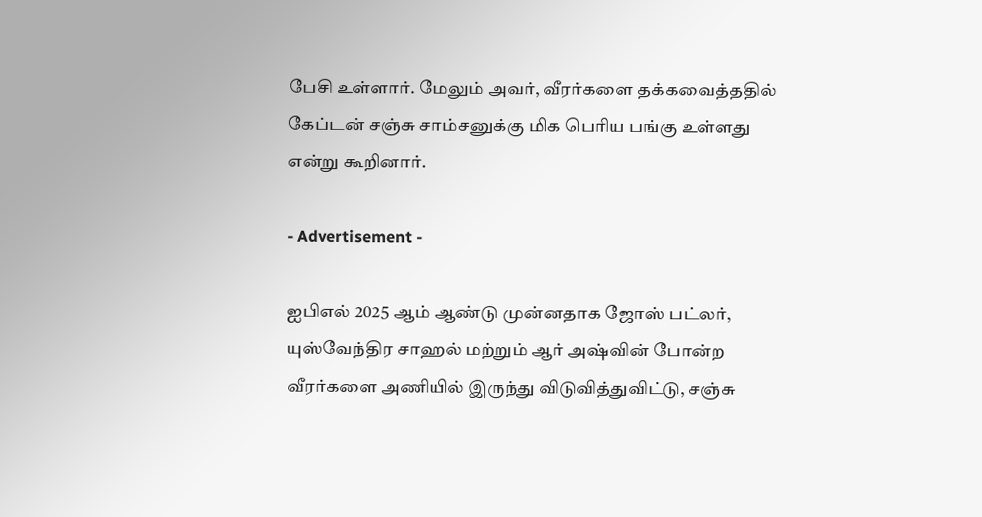பேசி உள்ளார். மேலும் அவர், வீரர்களை தக்கவைத்ததில் கேப்டன் சஞ்சு சாம்சனுக்கு மிக பெரிய பங்கு உள்ளது என்று கூறினார்.

- Advertisement -

ஐபிஎல் 2025 ஆம் ஆண்டு முன்னதாக ஜோஸ் பட்லர், யுஸ்வேந்திர சாஹல் மற்றும் ஆர் அஷ்வின் போன்ற வீரர்களை அணியில் இருந்து விடுவித்துவிட்டு, சஞ்சு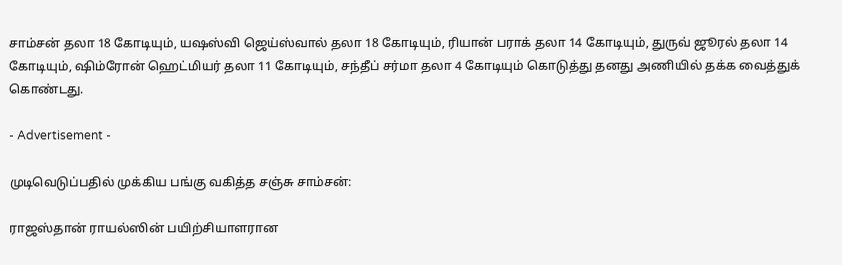சாம்சன் தலா 18 கோடியும், யஷஸ்வி ஜெய்ஸ்வால் தலா 18 கோடியும், ரியான் பராக் தலா 14 கோடியும், துருவ் ஜூரல் தலா 14 கோடியும், ஷிம்ரோன் ஹெட்மியர் தலா 11 கோடியும், சந்தீப் சர்மா தலா 4 கோடியும் கொடுத்து தனது அணியில் தக்க வைத்துக் கொண்டது.

- Advertisement -

முடிவெடுப்பதில் முக்கிய பங்கு வகித்த சஞ்சு சாம்சன்:

ராஜஸ்தான் ராயல்ஸின் பயிற்சியாளரான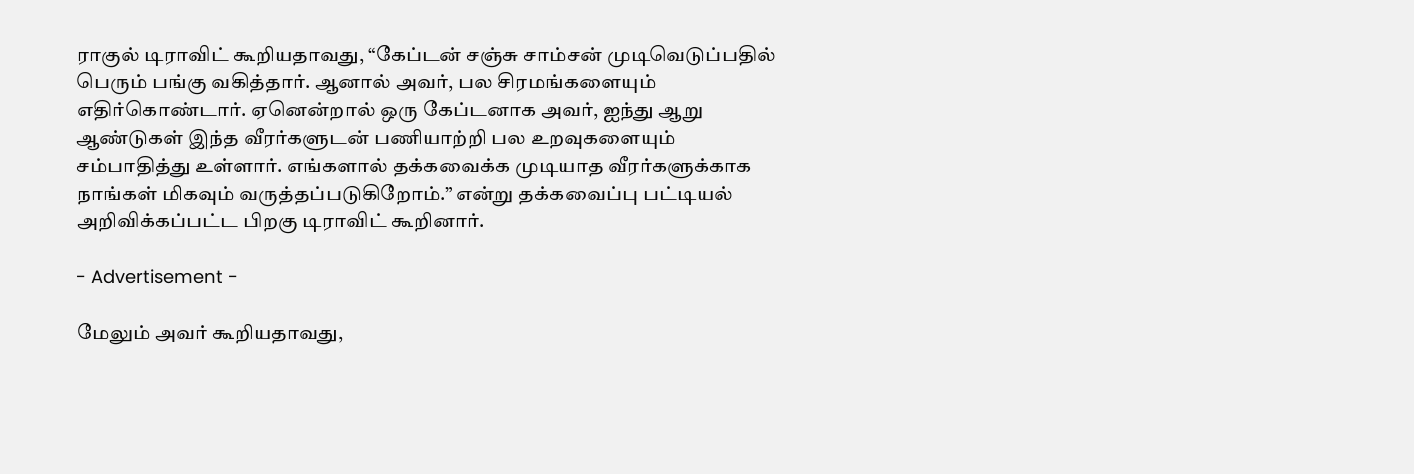ராகுல் டிராவிட் கூறியதாவது, “கேப்டன் சஞ்சு சாம்சன் முடிவெடுப்பதில் பெரும் பங்கு வகித்தார். ஆனால் அவர், பல சிரமங்களையும் எதிர்கொண்டார். ஏனென்றால் ஒரு கேப்டனாக அவர், ஐந்து ஆறு ஆண்டுகள் இந்த வீரர்களுடன் பணியாற்றி பல உறவுகளையும் சம்பாதித்து உள்ளார். எங்களால் தக்கவைக்க முடியாத வீரர்களுக்காக நாங்கள் மிகவும் வருத்தப்படுகிறோம்.” என்று தக்கவைப்பு பட்டியல் அறிவிக்கப்பட்ட பிறகு டிராவிட் கூறினார்.

- Advertisement -

மேலும் அவர் கூறியதாவது,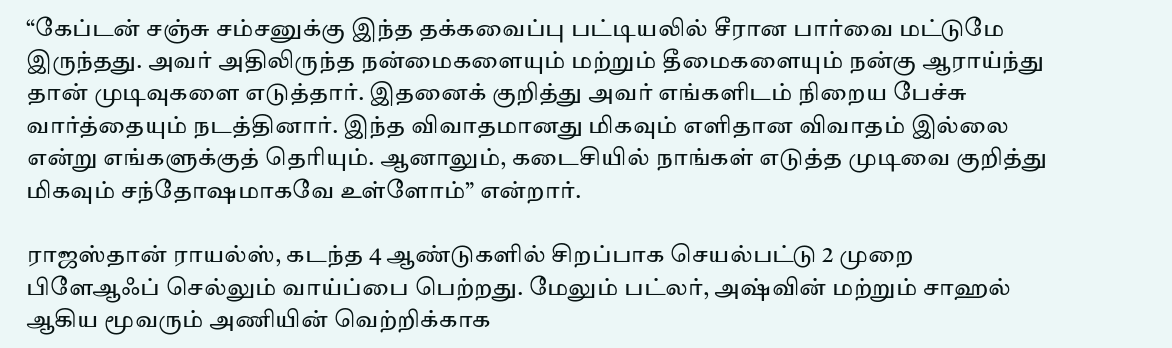“கேப்டன் சஞ்சு சம்சனுக்கு இந்த தக்கவைப்பு பட்டியலில் சீரான பார்வை மட்டுமே இருந்தது. அவர் அதிலிருந்த நன்மைகளையும் மற்றும் தீமைகளையும் நன்கு ஆராய்ந்து தான் முடிவுகளை எடுத்தார். இதனைக் குறித்து அவர் எங்களிடம் நிறைய பேச்சு வார்த்தையும் நடத்தினார். இந்த விவாதமானது மிகவும் எளிதான விவாதம் இல்லை என்று எங்களுக்குத் தெரியும். ஆனாலும், கடைசியில் நாங்கள் எடுத்த முடிவை குறித்து மிகவும் சந்தோஷமாகவே உள்ளோம்” என்றார்.

ராஜஸ்தான் ராயல்ஸ், கடந்த 4 ஆண்டுகளில் சிறப்பாக செயல்பட்டு 2 முறை பிளேஆஃப் செல்லும் வாய்ப்பை பெற்றது. மேலும் பட்லர், அஷ்வின் மற்றும் சாஹல் ஆகிய மூவரும் அணியின் வெற்றிக்காக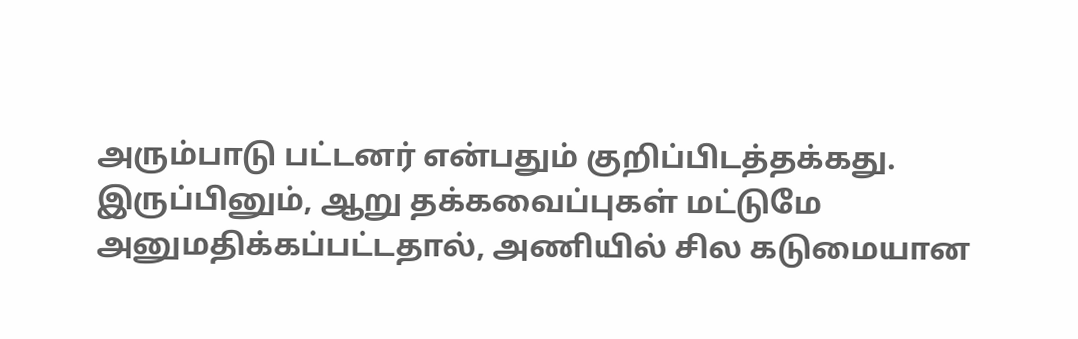அரும்பாடு பட்டனர் என்பதும் குறிப்பிடத்தக்கது. இருப்பினும், ஆறு தக்கவைப்புகள் மட்டுமே அனுமதிக்கப்பட்டதால், அணியில் சில கடுமையான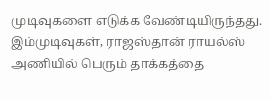முடிவுகளை எடுக்க வேண்டியிருந்தது. இம்முடிவுகள், ராஜஸ்தான் ராயல்ஸ் அணியில் பெரும் தாக்கத்தை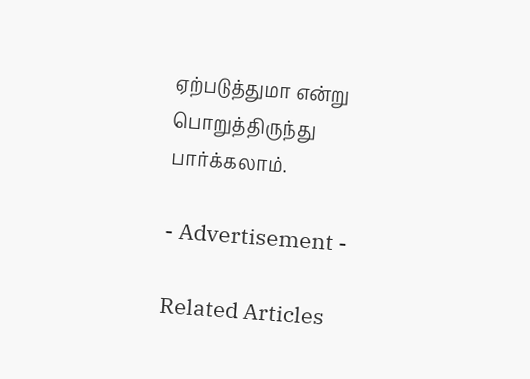ஏற்படுத்துமா என்று பொறுத்திருந்து பார்க்கலாம்.

- Advertisement -

Related Articles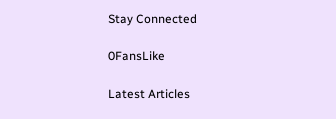Stay Connected

0FansLike

Latest Articles